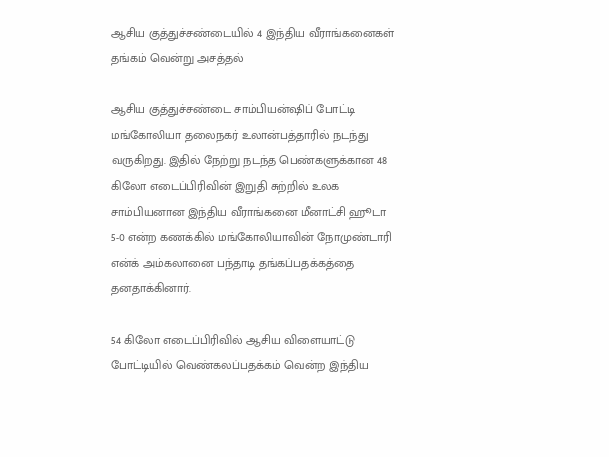ஆசிய குத்துச்சண்டையில் 4 இந்திய வீராங்கனைகள் தங்கம் வென்று அசத்தல்

ஆசிய குத்துச்சண்டை சாம்பியன்ஷிப் போட்டி மங்கோலியா தலைநகர் உலான்பத்தாரில் நடந்து வருகிறது. இதில் நேற்று நடந்த பெண்களுக்கான 48 கிலோ எடைப்பிரிவின் இறுதி சுற்றில் உலக சாம்பியனான இந்திய வீராங்கனை மீனாட்சி ஹூடா 5-0 என்ற கணக்கில் மங்கோலியாவின் நோமுண்டாரி என்க் அம்கலானை பந்தாடி தங்கப்பதக்கத்தை தனதாக்கினார்.

54 கிலோ எடைப்பிரிவில் ஆசிய விளையாட்டு போட்டியில் வெண்கலப்பதக்கம் வென்ற இந்திய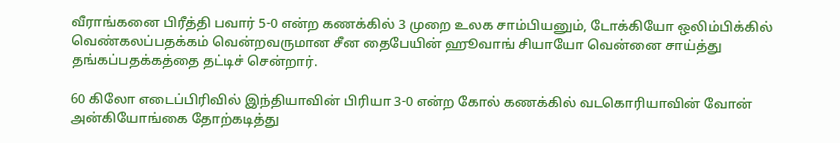வீராங்கனை பிரீத்தி பவார் 5-0 என்ற கணக்கில் 3 முறை உலக சாம்பியனும், டோக்கியோ ஒலிம்பிக்கில் வெண்கலப்பதக்கம் வென்றவருமான சீன தைபேயின் ஹூவாங் சியாயோ வென்னை சாய்த்து தங்கப்பதக்கத்தை தட்டிச் சென்றார்.

60 கிலோ எடைப்பிரிவில் இந்தியாவின் பிரியா 3-0 என்ற கோல் கணக்கில் வடகொரியாவின் வோன் அன்கியோங்கை தோற்கடித்து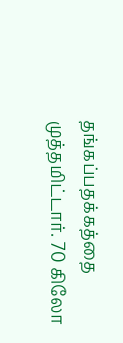தங்கப்பதக்கத்தை முத்தமிட்டார். 70 கிலோ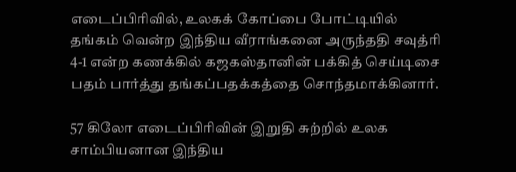எடைப்பிரிவில், உலகக் கோப்பை போட்டியில் தங்கம் வென்ற இந்திய வீராங்கனை அருந்ததி சவுத்ரி 4-1 என்ற கணக்கில் கஜகஸ்தானின் பக்கித் செய்டிசை பதம் பார்த்து தங்கப்பதக்கத்தை சொந்தமாக்கினார்.

57 கிலோ எடைப்பிரிவின் இறுதி சுற்றில் உலக சாம்பியனான இந்திய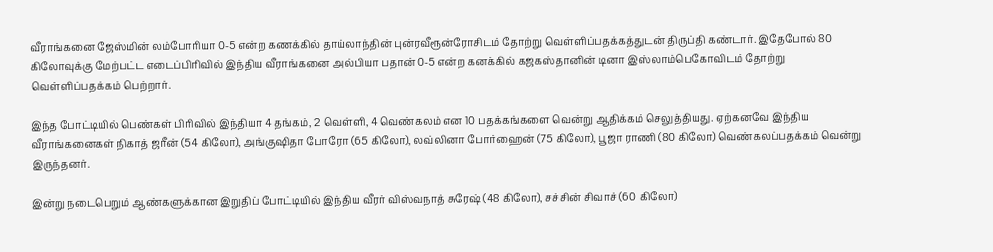வீராங்கனை ஜேஸ்மின் லம்போரியா 0-5 என்ற கணக்கில் தாய்லாந்தின் புன்ரவீரூன்ரோசிடம் தோற்று வெள்ளிப்பதக்கத்துடன் திருப்தி கண்டார். இதேபோல் 80 கிலோவுக்கு மேற்பட்ட எடைப்பிரிவில் இந்திய வீராங்கனை அல்பியா பதான் 0-5 என்ற கனக்கில் கஜகஸ்தானின் டினா இஸ்லாம்பெகோவிடம் தோற்று வெள்ளிப்பதக்கம் பெற்றார்.

இந்த போட்டியில் பெண்கள் பிரிவில் இந்தியா 4 தங்கம், 2 வெள்ளி, 4 வெண்கலம் என 10 பதக்கங்களை வென்று ஆதிக்கம் செலுத்தியது. ஏற்கனவே இந்திய வீராங்கனைகள் நிகாத் ஜரீன் (54 கிலோ), அங்குஷிதா போரோ (65 கிலோ), லவ்லினா போர்ஹைன் (75 கிலோ), பூஜா ராணி (80 கிலோ) வெண்கலப்பதக்கம் வென்று இருந்தனர்.

இன்று நடைபெறும் ஆண்களுக்கான இறுதிப் போட்டியில் இந்திய வீரர் விஸ்வநாத் சுரேஷ் (48 கிலோ), சச்சின் சிவாச் (60 கிலோ)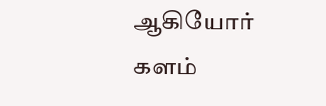ஆகியோர் களம்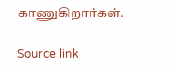காணுகிறார்கள்.

Source link